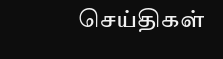செய்திகள்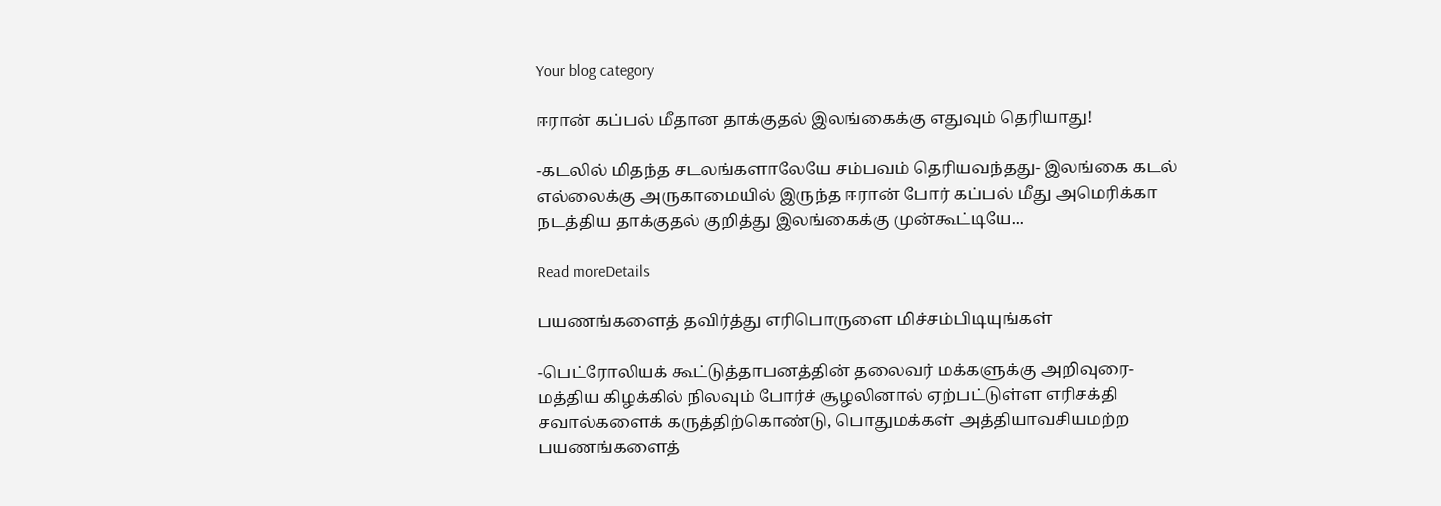Your blog category

ஈரான் கப்பல் மீதான தாக்குதல் இலங்கைக்கு எதுவும் தெரியாது!

-கடலில் மிதந்த சடலங்களாலேயே சம்பவம் தெரியவந்தது- இலங்கை கடல் எல்லைக்கு அருகாமையில் இருந்த ஈரான் போர் கப்பல் மீது அமெரிக்கா நடத்திய தாக்குதல் குறித்து இலங்கைக்கு முன்கூட்டியே...

Read moreDetails

பயணங்களைத் தவிர்த்து எரிபொருளை மிச்சம்பிடியுங்கள்

-பெட்ரோலியக் கூட்டுத்தாபனத்தின் தலைவர் மக்களுக்கு அறிவுரை- மத்திய கிழக்கில் நிலவும் போர்ச் சூழலினால் ஏற்பட்டுள்ள எரிசக்தி சவால்களைக் கருத்திற்கொண்டு, பொதுமக்கள் அத்தியாவசியமற்ற பயணங்களைத்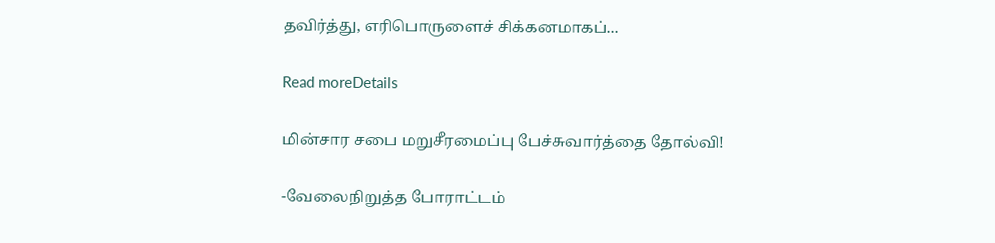தவிர்த்து, எரிபொருளைச் சிக்கனமாகப்...

Read moreDetails

மின்சார சபை மறுசீரமைப்பு பேச்சுவார்த்தை தோல்வி!

-வேலைநிறுத்த போராட்டம்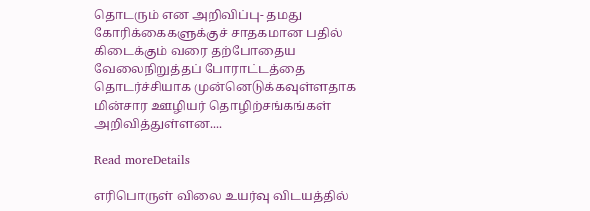தொடரும் என அறிவிப்பு- தமது கோரிக்கைகளுக்குச் சாதகமான பதில் கிடைக்கும் வரை தற்போதைய வேலைநிறுத்தப் போராட்டத்தை தொடர்ச்சியாக முன்னெடுக்கவுள்ளதாக மின்சார ஊழியர் தொழிற்சங்கங்கள் அறிவித்துள்ளன....

Read moreDetails

எரிபொருள் விலை உயர்வு விடயத்தில்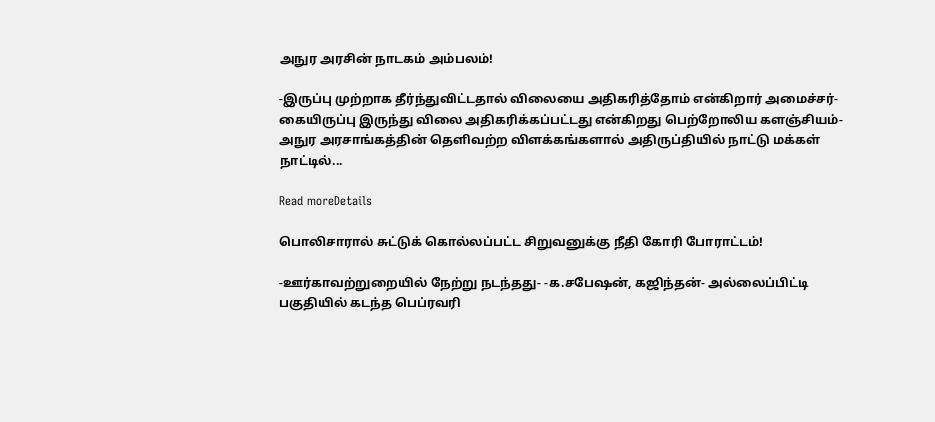அநுர அரசின் நாடகம் அம்பலம்!

-இருப்பு முற்றாக தீர்ந்துவிட்டதால் விலையை அதிகரித்தோம் என்கிறார் அமைச்சர்-கையிருப்பு இருந்து விலை அதிகரிக்கப்பட்டது என்கிறது பெற்றோலிய களஞ்சியம்-அநுர அரசாங்கத்தின் தெளிவற்ற விளக்கங்களால் அதிருப்தியில் நாட்டு மக்கள் நாட்டில்...

Read moreDetails

பொலிசாரால் சுட்டுக் கொல்லப்பட்ட சிறுவனுக்கு நீதி கோரி போராட்டம்!

-ஊர்காவற்றுறையில் நேற்று நடந்தது- -க.சபேஷன், கஜிந்தன்- அல்லைப்பிட்டி பகுதியில் கடந்த பெப்ரவரி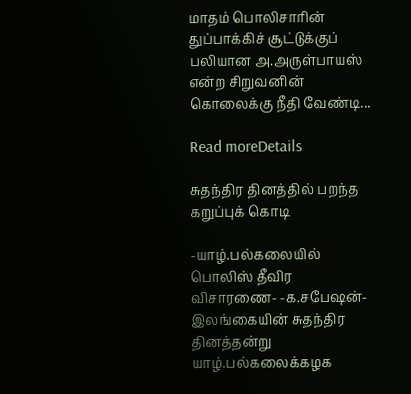மாதம் பொலிசாரின் துப்பாக்கிச் சூட்டுக்குப் பலியான அ.அருள்பாயஸ் என்ற சிறுவனின் கொலைக்கு நீதி வேண்டி...

Read moreDetails

சுதந்திர தினத்தில் பறந்த கறுப்புக் கொடி

-யாழ்.பல்கலையில் பொலிஸ் தீவிர விசாரணை- -க.சபேஷன்- இலங்கையின் சுதந்திர தினத்தன்று யாழ்.பல்கலைக்கழக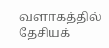வளாகத்தில் தேசியக்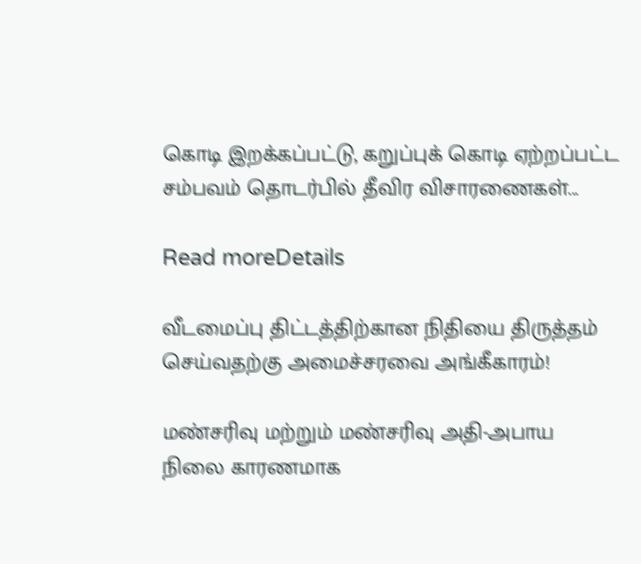கொடி இறக்கப்பட்டு, கறுப்புக் கொடி ஏற்றப்பட்ட சம்பவம் தொடர்பில் தீவிர விசாரணைகள்...

Read moreDetails

வீடமைப்பு திட்டத்திற்கான நிதியை திருத்தம் செய்வதற்கு அமைச்சரவை அங்கீகாரம்!

மண்சரிவு மற்றும் மண்சரிவு அதி-அபாய நிலை காரணமாக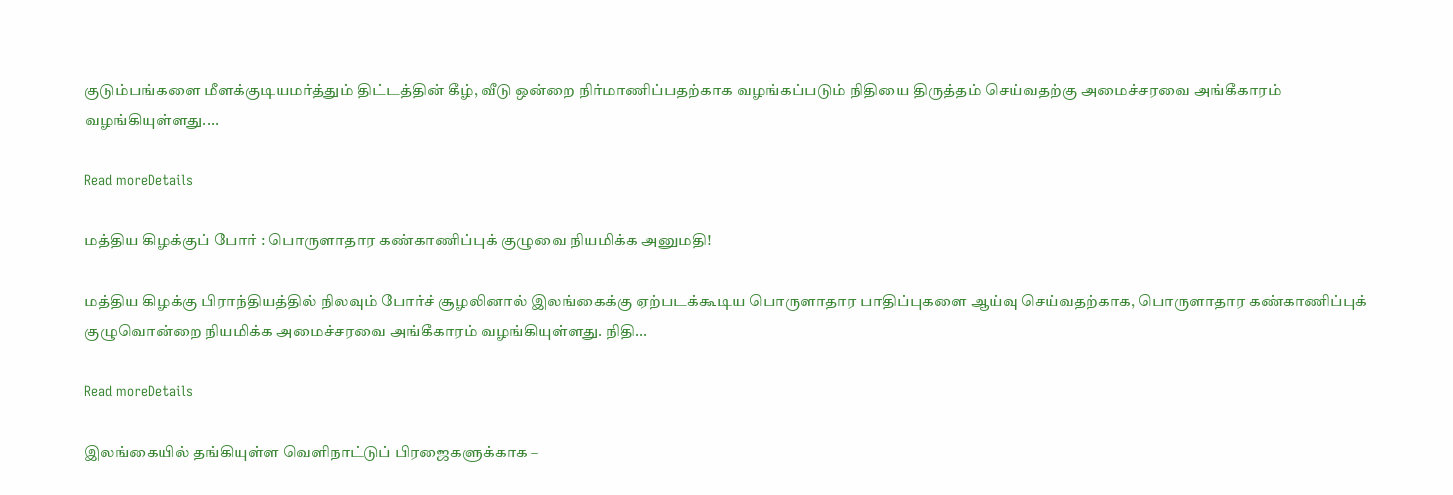குடும்பங்களை மீளக்குடியமர்த்தும் திட்டத்தின் கீழ், வீடு ஒன்றை நிர்மாணிப்பதற்காக வழங்கப்படும் நிதியை திருத்தம் செய்வதற்கு அமைச்சரவை அங்கீகாரம் வழங்கியுள்ளது....

Read moreDetails

மத்திய கிழக்குப் போர் : பொருளாதார கண்காணிப்புக் குழுவை நியமிக்க அனுமதி!

மத்திய கிழக்கு பிராந்தியத்தில் நிலவும் போர்ச் சூழலினால் இலங்கைக்கு ஏற்படக்கூடிய பொருளாதார பாதிப்புகளை ஆய்வு செய்வதற்காக, பொருளாதார கண்காணிப்புக் குழுவொன்றை நியமிக்க அமைச்சரவை அங்கீகாரம் வழங்கியுள்ளது. நிதி...

Read moreDetails

இலங்கையில் தங்கியுள்ள வெளிநாட்டுப் பிரஜைகளுக்காக –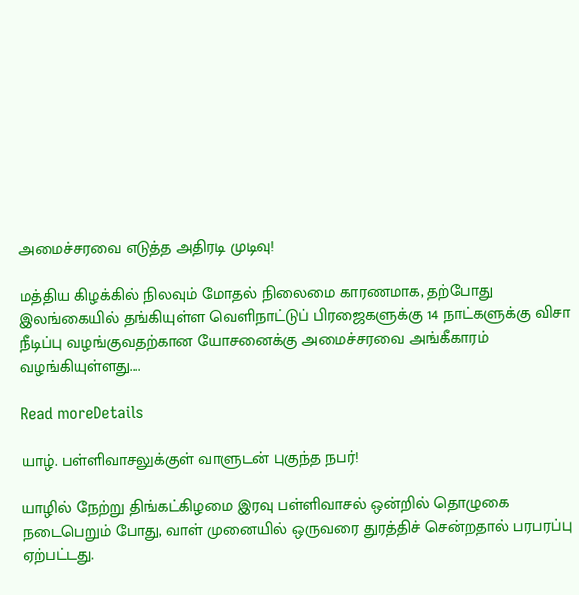அமைச்சரவை எடுத்த அதிரடி முடிவு!

மத்திய கிழக்கில் நிலவும் மோதல் நிலைமை காரணமாக, தற்போது இலங்கையில் தங்கியுள்ள வெளிநாட்டுப் பிரஜைகளுக்கு 14 நாட்களுக்கு விசா நீடிப்பு வழங்குவதற்கான யோசனைக்கு அமைச்சரவை அங்கீகாரம் வழங்கியுள்ளது....

Read moreDetails

யாழ். பள்ளிவாசலுக்குள் வாளுடன் புகுந்த நபர்!

யாழில் நேற்று திங்கட்கிழமை இரவு பள்ளிவாசல் ஒன்றில் தொழுகை நடைபெறும் போது, வாள் முனையில் ஒருவரை துரத்திச் சென்றதால் பரபரப்பு ஏற்பட்டது.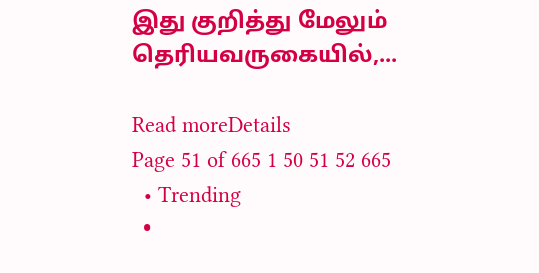இது குறித்து மேலும் தெரியவருகையில்,...

Read moreDetails
Page 51 of 665 1 50 51 52 665
  • Trending
  •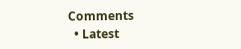Comments
  • Latest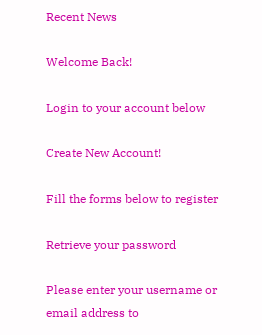Recent News

Welcome Back!

Login to your account below

Create New Account!

Fill the forms below to register

Retrieve your password

Please enter your username or email address to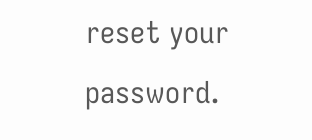reset your password.